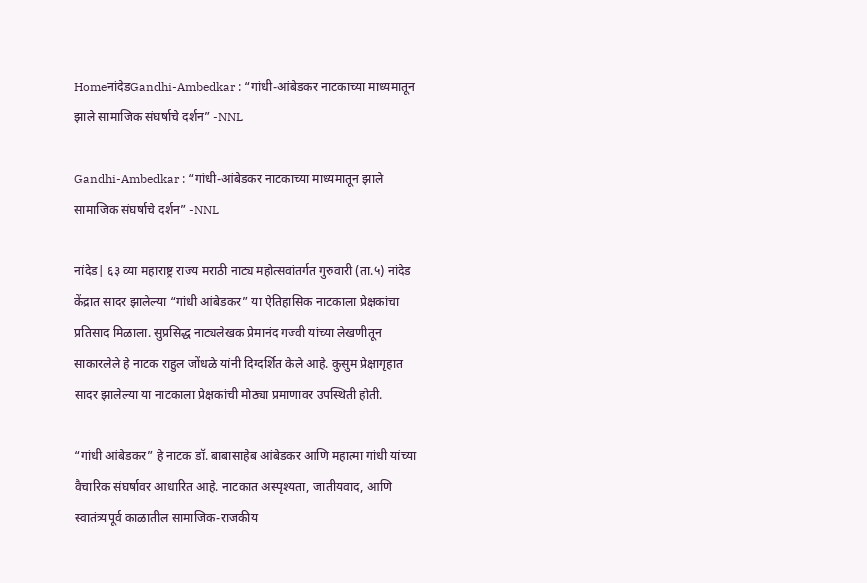HomeनांदेडGandhi-Ambedkar : “गांधी-आंबेडकर नाटकाच्या माध्यमातून झाले सामाजिक संघर्षाचे दर्शन” -NNL

Gandhi-Ambedkar : “गांधी-आंबेडकर नाटकाच्या माध्यमातून झाले सामाजिक संघर्षाचे दर्शन” -NNL

नांदेड| ६३ व्या महाराष्ट्र राज्य मराठी नाट्य महोत्सवांतर्गत गुरुवारी (ता.५) नांदेड केंद्रात सादर झालेल्या “गांधी आंबेडकर” या ऐतिहासिक नाटकाला प्रेक्षकांचा प्रतिसाद मिळाला. सुप्रसिद्ध नाट्यलेखक प्रेमानंद गज्वी यांच्या लेखणीतून साकारलेले हे नाटक राहुल जोंधळे यांनी दिग्दर्शित केले आहे. कुसुम प्रेक्षागृहात सादर झालेल्या या नाटकाला प्रेक्षकांची मोठ्या प्रमाणावर उपस्थिती होती.

“गांधी आंबेडकर” हे नाटक डॉ. बाबासाहेब आंबेडकर आणि महात्मा गांधी यांच्या वैचारिक संघर्षावर आधारित आहे. नाटकात अस्पृश्यता, जातीयवाद, आणि स्वातंत्र्यपूर्व काळातील सामाजिक-राजकीय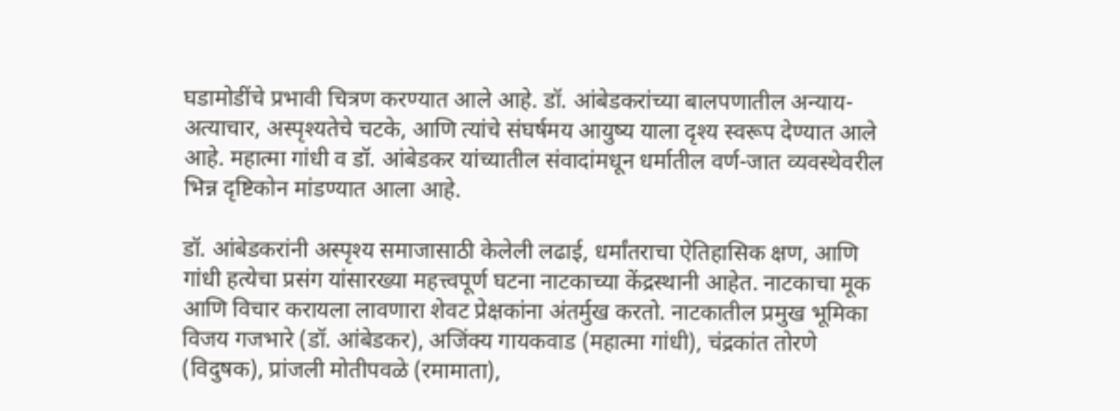घडामोडींचे प्रभावी चित्रण करण्यात आले आहे. डॉ. आंबेडकरांच्या बालपणातील अन्याय-अत्याचार, अस्पृश्यतेचे चटके, आणि त्यांचे संघर्षमय आयुष्य याला दृश्य स्वरूप देण्यात आले आहे. महात्मा गांधी व डॉ. आंबेडकर यांच्यातील संवादांमधून धर्मातील वर्ण-जात व्यवस्थेवरील भिन्न दृष्टिकोन मांडण्यात आला आहे.

डॉ. आंबेडकरांनी अस्पृश्य समाजासाठी केलेली लढाई, धर्मांतराचा ऐतिहासिक क्षण, आणि गांधी हत्येचा प्रसंग यांसारख्या महत्त्वपूर्ण घटना नाटकाच्या केंद्रस्थानी आहेत. नाटकाचा मूक आणि विचार करायला लावणारा शेवट प्रेक्षकांना अंतर्मुख करतो. नाटकातील प्रमुख भूमिका विजय गजभारे (डॉ. आंबेडकर), अजिंक्य गायकवाड (महात्मा गांधी), चंद्रकांत तोरणे (विदुषक), प्रांजली मोतीपवळे (रमामाता),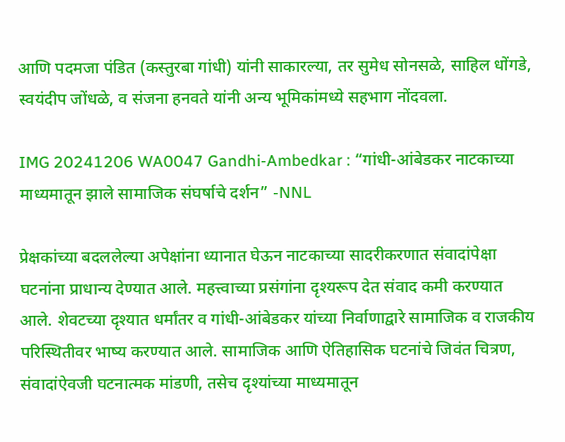आणि पदमजा पंडित (कस्तुरबा गांधी) यांनी साकारल्या, तर सुमेध सोनसळे, साहिल धोंगडे, स्वयंदीप जोंधळे, व संजना हनवते यांनी अन्य भूमिकांमध्ये सहभाग नोंदवला.

IMG 20241206 WA0047 Gandhi-Ambedkar : “गांधी-आंबेडकर नाटकाच्या माध्यमातून झाले सामाजिक संघर्षाचे दर्शन” -NNL

प्रेक्षकांच्या बदललेल्या अपेक्षांना ध्यानात घेऊन नाटकाच्या सादरीकरणात संवादांपेक्षा घटनांना प्राधान्य देण्यात आले. महत्त्वाच्या प्रसंगांना दृश्यरूप देत संवाद कमी करण्यात आले. शेवटच्या दृश्यात धर्मांतर व गांधी-आंबेडकर यांच्या निर्वाणाद्वारे सामाजिक व राजकीय परिस्थितीवर भाष्य करण्यात आले. सामाजिक आणि ऐतिहासिक घटनांचे जिवंत चित्रण, संवादांऐवजी घटनात्मक मांडणी, तसेच दृश्यांच्या माध्यमातून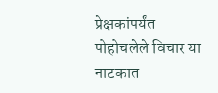प्रेक्षकांपर्यंत पोहोचलेले विचार या नाटकात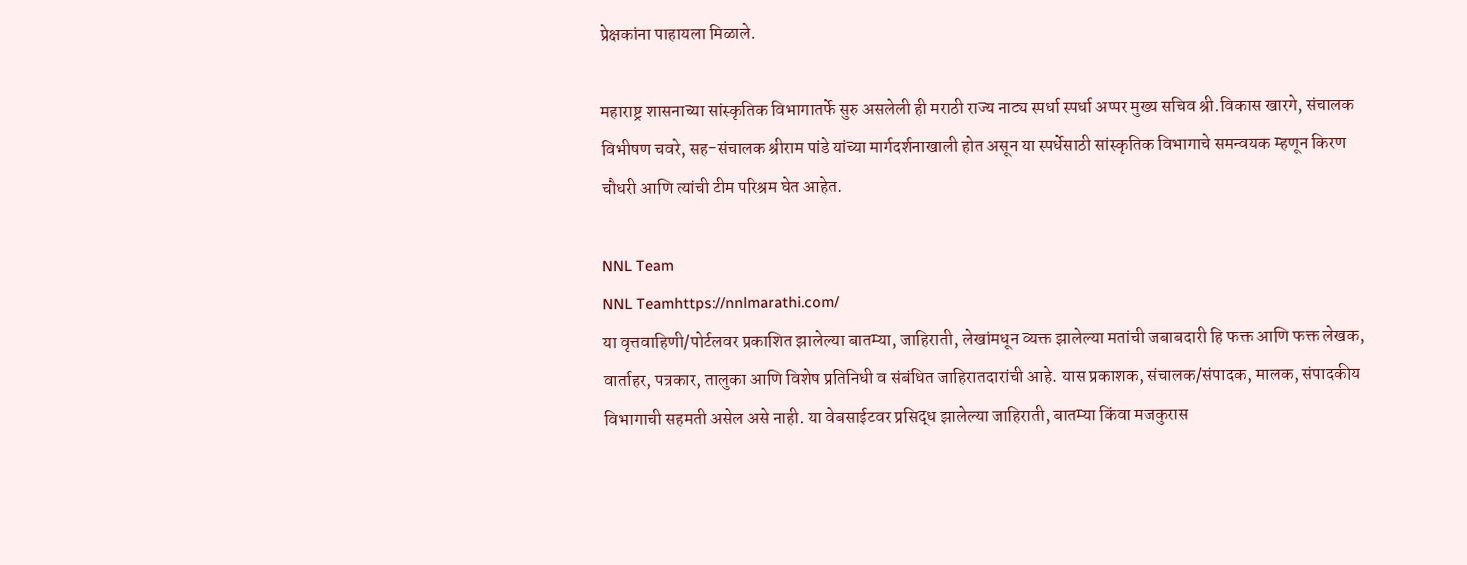प्रेक्षकांना पाहायला मिळाले.

महाराष्ट्र शासनाच्या सांस्कृतिक विभागातर्फे सुरु असलेली ही मराठी राज्य नाट्य स्पर्धा स्पर्धा अप्पर मुख्य सचिव श्री.विकास खारगे, संचालक विभीषण चवरे, सह-संचालक श्रीराम पांडे यांच्या मार्गदर्शनाखाली होत असून या स्पर्धेसाठी सांस्कृतिक विभागाचे समन्वयक म्हणून किरण चौधरी आणि त्यांची टीम परिश्रम घेत आहेत.

NNL Team
NNL Teamhttps://nnlmarathi.com/
या वृत्तवाहिणी/पोर्टलवर प्रकाशित झालेल्या बातम्या, जाहिराती, लेखांमधून व्यक्त झालेल्या मतांची जबाबदारी हि फक्त आणि फक्त लेखक, वार्ताहर, पत्रकार, तालुका आणि विशेष प्रतिनिधी व संबंधित जाहिरातदारांची आहे. यास प्रकाशक, संचालक/संपादक, मालक, संपादकीय विभागाची सहमती असेल असे नाही. या वेबसाईटवर प्रसिद्ध झालेल्या जाहिराती, बातम्या किंवा मजकुरास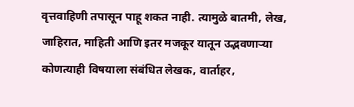वृत्तवाहिणी तपासून पाहू शकत नाही. त्यामुळे बातमी, लेख, जाहिरात, माहिती आणि इतर मजकूर यातून उद्भवणाऱ्या कोणत्याही विषयाला संबंधित लेखक, वार्ताहर,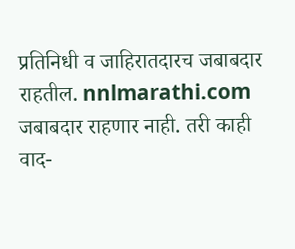प्रतिनिधी व जाहिरातदारच जबाबदार राहतील. nnlmarathi.com जबाबदार राहणार नाही. तरी काही वाद-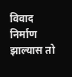विवाद निर्माण झाल्यास तो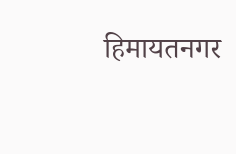हिमायतनगर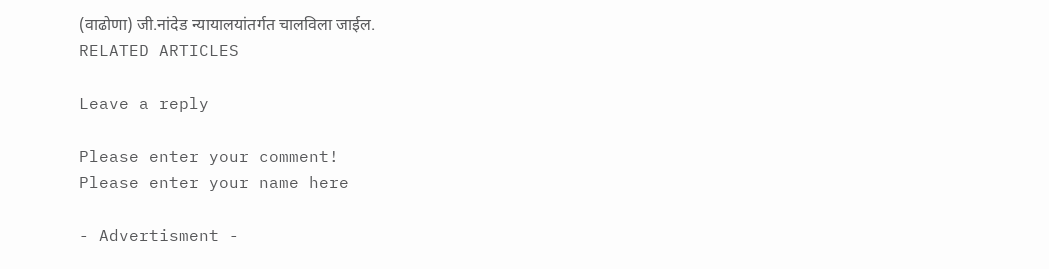(वाढोणा) जी.नांदेड न्यायालयांतर्गत चालविला जाईल.
RELATED ARTICLES

Leave a reply

Please enter your comment!
Please enter your name here

- Advertisment -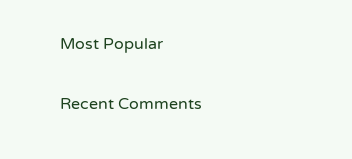Most Popular

Recent Comments